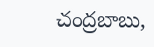చంద్రబాబు,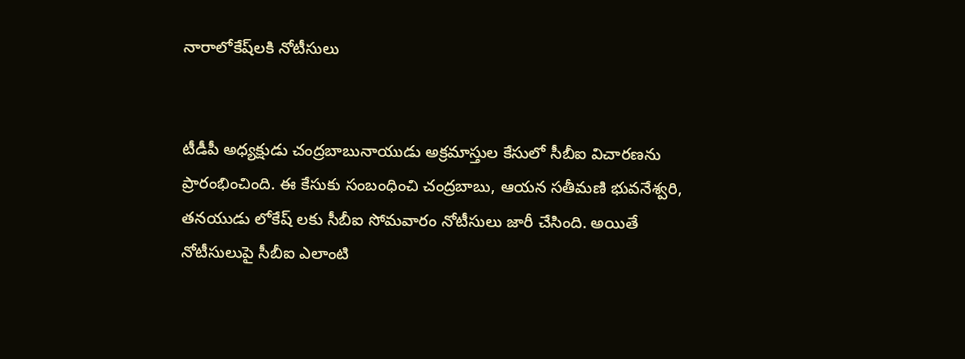నారాలోకేష్‌ల‌కి నోటీసులు


టీడీపీ అధ్యక్షుడు చంద్రబాబునాయుడు అక్రమాస్తుల కేసులో సీబీఐ విచారణను ప్రారంభించింది. ఈ కేసుకు సంబంధించి చంద్రబాబు, ఆయన సతీమణి భువనేశ్వరి, తనయుడు లోకేష్ లకు సీబీఐ సోమవారం నోటీసులు జారీ చేసింది. అయితే నోటీసులుపై సీబీఐ ఎలాంటి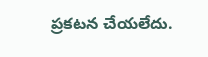ప్రకటన చేయలేదు.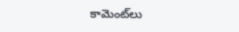కామెంట్‌లు